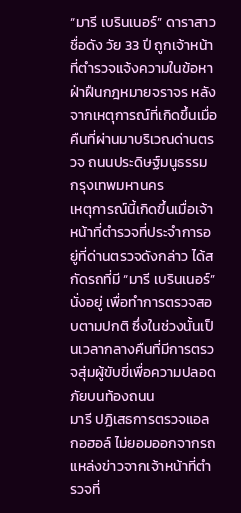“มารี เบรินเนอร์” ดาราสาวชื่อดัง วัย 33 ปี ถูกเจ้าหน้าที่ตำรวจแจ้งความในข้อหาฝ่าฝืนกฎหมายจราจร หลังจากเหตุการณ์ที่เกิดขึ้นเมื่อคืนที่ผ่านมาบริเวณด่านตรวจ ถนนประดิษฐ์มนูธรรม กรุงเทพมหานคร
เหตุการณ์นี้เกิดขึ้นเมื่อเจ้าหน้าที่ตำรวจที่ประจำการอยู่ที่ด่านตรวจดังกล่าว ได้สกัดรถที่มี “มารี เบรินเนอร์” นั่งอยู่ เพื่อทำการตรวจสอบตามปกติ ซึ่งในช่วงนั้นเป็นเวลากลางคืนที่มีการตรวจสุ่มผู้ขับขี่เพื่อความปลอดภัยบนท้องถนน
มารี ปฏิเสธการตรวจแอลกอฮอล์ ไม่ยอมออกจากรถ
แหล่งข่าวจากเจ้าหน้าที่ตำรวจที่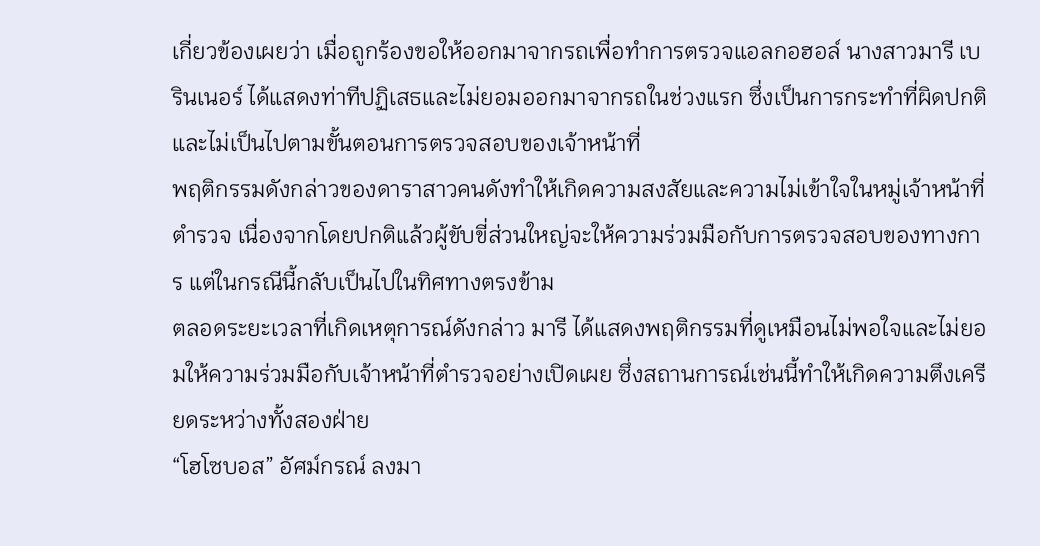เกี่ยวข้องเผยว่า เมื่อถูกร้องขอให้ออกมาจากรถเพื่อทำการตรวจแอลกอฮอล์ นางสาวมารี เบรินเนอร์ ได้แสดงท่าทีปฏิเสธและไม่ยอมออกมาจากรถในช่วงแรก ซึ่งเป็นการกระทำที่ผิดปกติและไม่เป็นไปตามขั้นตอนการตรวจสอบของเจ้าหน้าที่
พฤติกรรมดังกล่าวของดาราสาวคนดังทำให้เกิดความสงสัยและความไม่เข้าใจในหมู่เจ้าหน้าที่ตำรวจ เนื่องจากโดยปกติแล้วผู้ขับขี่ส่วนใหญ่จะให้ความร่วมมือกับการตรวจสอบของทางการ แต่ในกรณีนี้กลับเป็นไปในทิศทางตรงข้าม
ตลอดระยะเวลาที่เกิดเหตุการณ์ดังกล่าว มารี ได้แสดงพฤติกรรมที่ดูเหมือนไม่พอใจและไม่ยอมให้ความร่วมมือกับเจ้าหน้าที่ตำรวจอย่างเปิดเผย ซึ่งสถานการณ์เช่นนี้ทำให้เกิดความตึงเครียดระหว่างทั้งสองฝ่าย
“โฮโซบอส” อัศม์กรณ์ ลงมา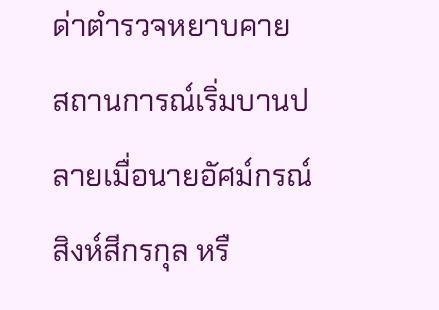ด่าตำรวจหยาบคาย
สถานการณ์เริ่มบานปลายเมื่อนายอัศม์กรณ์ สิงห์สีกรกุล หรื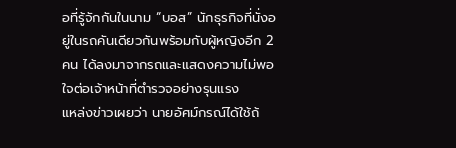อที่รู้จักกันในนาม “บอส” นักธุรกิจที่นั่งอยู่ในรถคันเดียวกันพร้อมกับผู้หญิงอีก 2 คน ได้ลงมาจากรถและแสดงความไม่พอใจต่อเจ้าหน้าที่ตำรวจอย่างรุนแรง
แหล่งข่าวเผยว่า นายอัศม์กรณ์ได้ใช้ถ้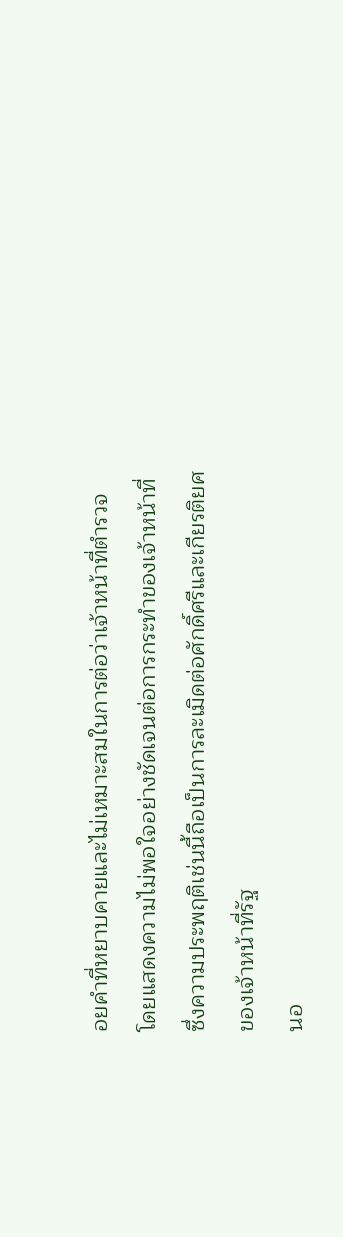อยคำที่หยาบคายและไม่เหมาะสมในการต่อว่าเจ้าหน้าที่ตำรวจ โดยแสดงความไม่พอใจอย่างชัดเจนต่อการกระทำของเจ้าหน้าที่ ซึ่งความประพฤติเช่นนี้ถือเป็นการละเมิดต่อศักดิ์ศรีและเกียรติยศของเจ้าหน้าที่รัฐ
นอ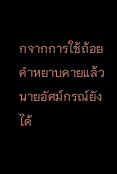กจากการใช้ถ้อยคำหยาบคายแล้ว นายอัศม์กรณ์ยังได้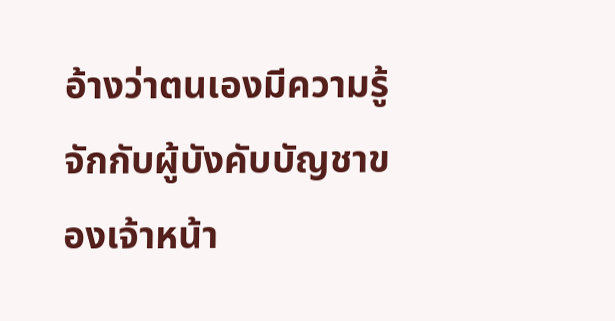อ้างว่าตนเองมีความรู้จักกับผู้บังคับบัญชาของเจ้าหน้า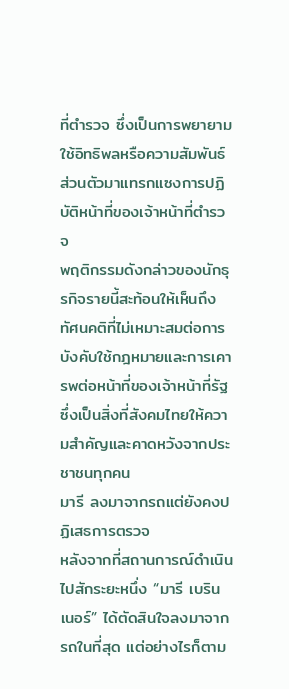ที่ตำรวจ ซึ่งเป็นการพยายามใช้อิทธิพลหรือความสัมพันธ์ส่วนตัวมาแทรกแซงการปฏิบัติหน้าที่ของเจ้าหน้าที่ตำรวจ
พฤติกรรมดังกล่าวของนักธุรกิจรายนี้สะท้อนให้เห็นถึงทัศนคติที่ไม่เหมาะสมต่อการบังคับใช้กฎหมายและการเคารพต่อหน้าที่ของเจ้าหน้าที่รัฐ ซึ่งเป็นสิ่งที่สังคมไทยให้ความสำคัญและคาดหวังจากประชาชนทุกคน
มารี ลงมาจากรถแต่ยังคงปฏิเสธการตรวจ
หลังจากที่สถานการณ์ดำเนินไปสักระยะหนึ่ง “มารี เบรินเนอร์” ได้ตัดสินใจลงมาจากรถในที่สุด แต่อย่างไรก็ตาม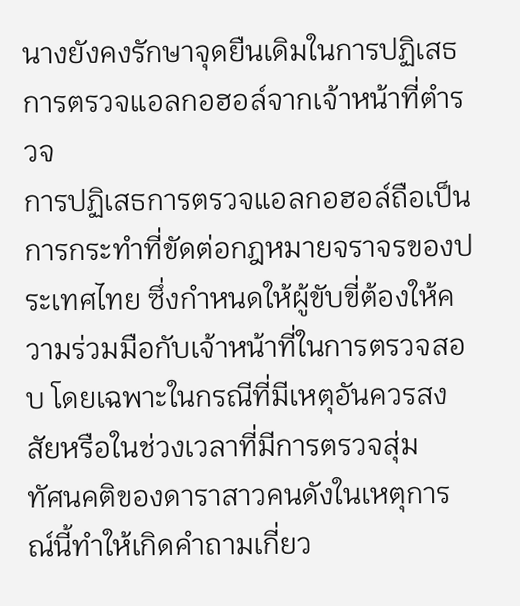นางยังคงรักษาจุดยืนเดิมในการปฏิเสธการตรวจแอลกอฮอล์จากเจ้าหน้าที่ตำรวจ
การปฏิเสธการตรวจแอลกอฮอล์ถือเป็นการกระทำที่ขัดต่อกฎหมายจราจรของประเทศไทย ซึ่งกำหนดให้ผู้ขับขี่ต้องให้ความร่วมมือกับเจ้าหน้าที่ในการตรวจสอบ โดยเฉพาะในกรณีที่มีเหตุอันควรสงสัยหรือในช่วงเวลาที่มีการตรวจสุ่ม
ทัศนคติของดาราสาวคนดังในเหตุการณ์นี้ทำให้เกิดคำถามเกี่ยว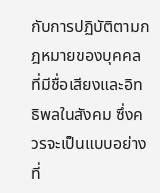กับการปฏิบัติตามกฎหมายของบุคคลที่มีชื่อเสียงและอิทธิพลในสังคม ซึ่งควรจะเป็นแบบอย่างที่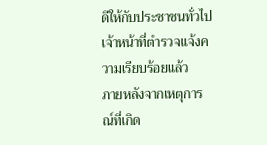ดีให้กับประชาชนทั่วไป
เจ้าหน้าที่ตำรวจแจ้งความเรียบร้อยแล้ว
ภายหลังจากเหตุการณ์ที่เกิด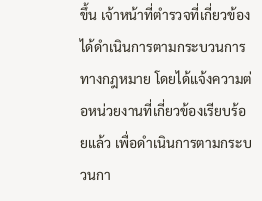ขึ้น เจ้าหน้าที่ตำรวจที่เกี่ยวข้องได้ดำเนินการตามกระบวนการทางกฎหมาย โดยได้แจ้งความต่อหน่วยงานที่เกี่ยวข้องเรียบร้อยแล้ว เพื่อดำเนินการตามกระบวนกา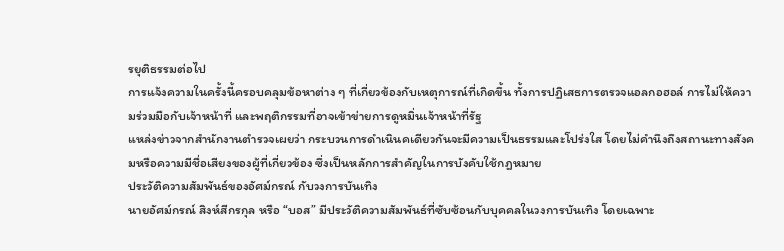รยุติธรรมต่อไป
การแจ้งความในครั้งนี้ครอบคลุมข้อหาต่าง ๆ ที่เกี่ยวข้องกับเหตุการณ์ที่เกิดขึ้น ทั้งการปฏิเสธการตรวจแอลกอฮอล์ การไม่ให้ความร่วมมือกับเจ้าหน้าที่ และพฤติกรรมที่อาจเข้าข่ายการดูหมิ่นเจ้าหน้าที่รัฐ
แหล่งข่าวจากสำนักงานตำรวจเผยว่า กระบวนการดำเนินคเดียวกันจะมีความเป็นธรรมและโปร่งใส โดยไม่คำนึงถึงสถานะทางสังคมหรือความมีชื่อเสียงของผู้ที่เกี่ยวข้อง ซึ่งเป็นหลักการสำคัญในการบังคับใช้กฎหมาย
ประวัติความสัมพันธ์ของอัศม์กรณ์ กับวงการบันเทิง
นายอัศม์กรณ์ สิงห์สีกรกุล หรือ “บอส” มีประวัติความสัมพันธ์ที่ซับซ้อนกับบุคคลในวงการบันเทิง โดยเฉพาะ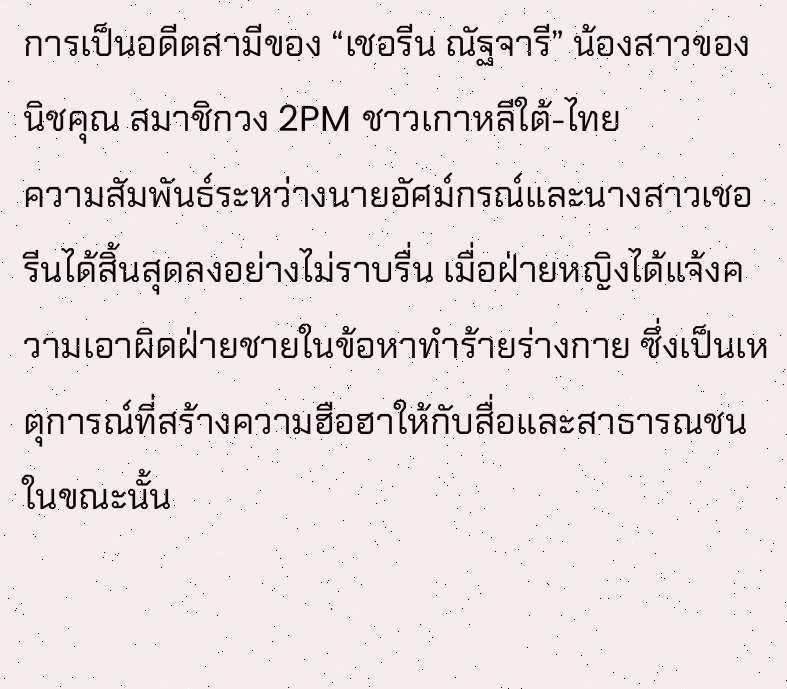การเป็นอดีตสามีของ “เชอรีน ณัฐจารี” น้องสาวของนิชคุณ สมาชิกวง 2PM ชาวเกาหลีใต้-ไทย
ความสัมพันธ์ระหว่างนายอัศม์กรณ์และนางสาวเชอรีนได้สิ้นสุดลงอย่างไม่ราบรื่น เมื่อฝ่ายหญิงได้แจ้งความเอาผิดฝ่ายชายในข้อหาทำร้ายร่างกาย ซึ่งเป็นเหตุการณ์ที่สร้างความฮือฮาให้กับสื่อและสาธารณชนในขณะนั้น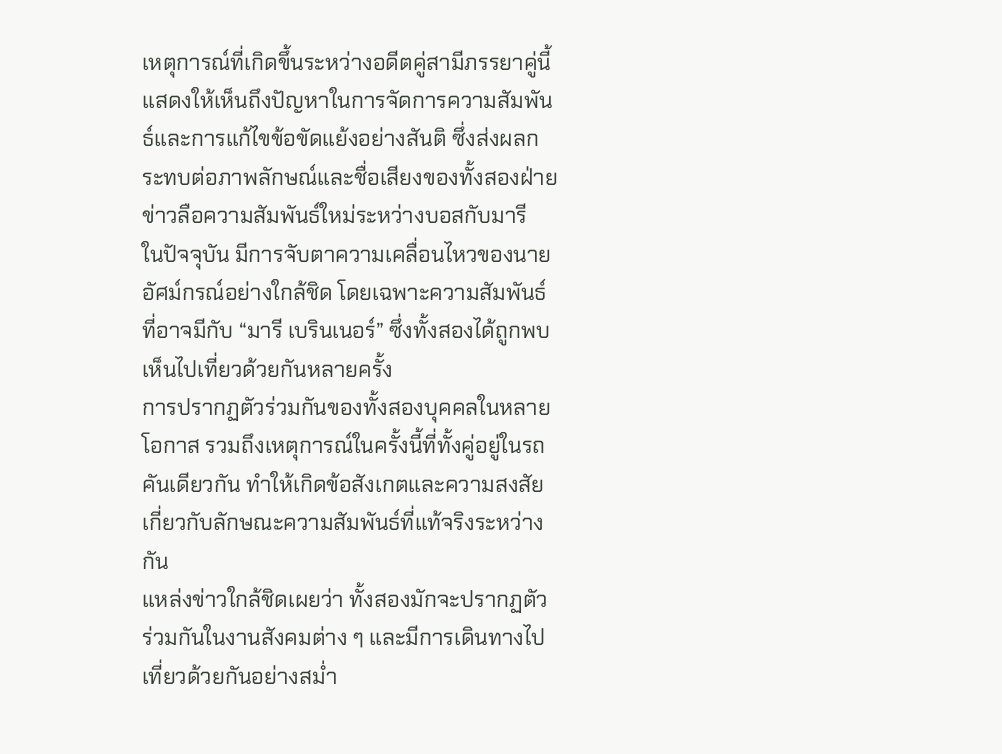เหตุการณ์ที่เกิดขึ้นระหว่างอดีตคู่สามีภรรยาคู่นี้แสดงให้เห็นถึงปัญหาในการจัดการความสัมพันธ์และการแก้ไขข้อขัดแย้งอย่างสันติ ซึ่งส่งผลกระทบต่อภาพลักษณ์และชื่อเสียงของทั้งสองฝ่าย
ข่าวลือความสัมพันธ์ใหม่ระหว่างบอสกับมารี
ในปัจจุบัน มีการจับตาความเคลื่อนไหวของนายอัศม์กรณ์อย่างใกล้ชิด โดยเฉพาะความสัมพันธ์ที่อาจมีกับ “มารี เบรินเนอร์” ซึ่งทั้งสองได้ถูกพบเห็นไปเที่ยวด้วยกันหลายครั้ง
การปรากฏตัวร่วมกันของทั้งสองบุคคลในหลายโอกาส รวมถึงเหตุการณ์ในครั้งนี้ที่ทั้งคู่อยู่ในรถคันเดียวกัน ทำให้เกิดข้อสังเกตและความสงสัยเกี่ยวกับลักษณะความสัมพันธ์ที่แท้จริงระหว่างกัน
แหล่งข่าวใกล้ชิดเผยว่า ทั้งสองมักจะปรากฏตัวร่วมกันในงานสังคมต่าง ๆ และมีการเดินทางไปเที่ยวด้วยกันอย่างสม่ำ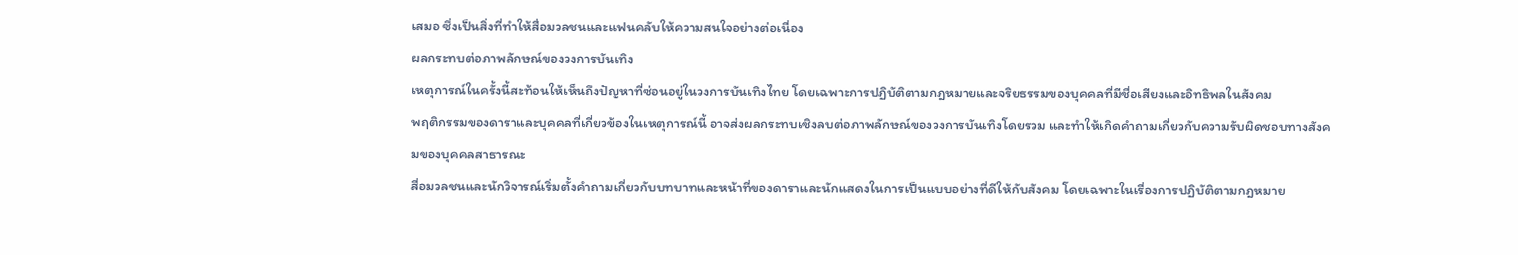เสมอ ซึ่งเป็นสิ่งที่ทำให้สื่อมวลชนและแฟนคลับให้ความสนใจอย่างต่อเนื่อง
ผลกระทบต่อภาพลักษณ์ของวงการบันเทิง
เหตุการณ์ในครั้งนี้สะท้อนให้เห็นถึงปัญหาที่ซ่อนอยู่ในวงการบันเทิงไทย โดยเฉพาะการปฏิบัติตามกฎหมายและจริยธรรมของบุคคลที่มีชื่อเสียงและอิทธิพลในสังคม
พฤติกรรมของดาราและบุคคลที่เกี่ยวข้องในเหตุการณ์นี้ อาจส่งผลกระทบเชิงลบต่อภาพลักษณ์ของวงการบันเทิงโดยรวม และทำให้เกิดคำถามเกี่ยวกับความรับผิดชอบทางสังคมของบุคคลสาธารณะ
สื่อมวลชนและนักวิจารณ์เริ่มตั้งคำถามเกี่ยวกับบทบาทและหน้าที่ของดาราและนักแสดงในการเป็นแบบอย่างที่ดีให้กับสังคม โดยเฉพาะในเรื่องการปฏิบัติตามกฎหมาย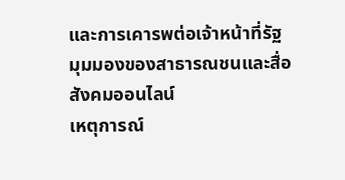และการเคารพต่อเจ้าหน้าที่รัฐ
มุมมองของสาธารณชนและสื่อสังคมออนไลน์
เหตุการณ์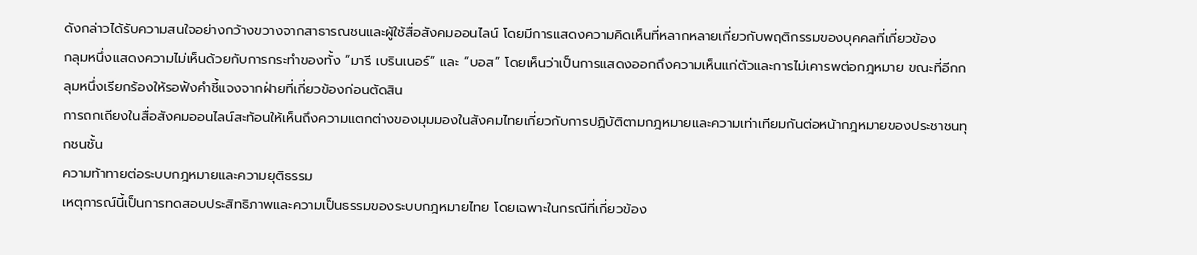ดังกล่าวได้รับความสนใจอย่างกว้างขวางจากสาธารณชนและผู้ใช้สื่อสังคมออนไลน์ โดยมีการแสดงความคิดเห็นที่หลากหลายเกี่ยวกับพฤติกรรมของบุคคลที่เกี่ยวข้อง
กลุมหนึ่งแสดงความไม่เห็นด้วยกับการกระทำของทั้ง “มารี เบรินเนอร์” และ “บอส” โดยเห็นว่าเป็นการแสดงออกถึงความเห็นแก่ตัวและการไม่เคารพต่อกฎหมาย ขณะที่อีกกลุมหนึ่งเรียกร้องให้รอฟังคำชี้แจงจากฝ่ายที่เกี่ยวข้องก่อนตัดสิน
การถกเถียงในสื่อสังคมออนไลน์สะท้อนให้เห็นถึงความแตกต่างของมุมมองในสังคมไทยเกี่ยวกับการปฏิบัติตามกฎหมายและความเท่าเทียมกันต่อหน้ากฎหมายของประชาชนทุกชนชั้น
ความท้าทายต่อระบบกฎหมายและความยุติธรรม
เหตุการณ์นี้เป็นการทดสอบประสิทธิภาพและความเป็นธรรมของระบบกฎหมายไทย โดยเฉพาะในกรณีที่เกี่ยวข้อง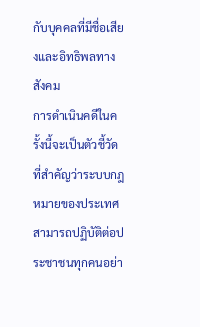กับบุคคลที่มีชื่อเสียงและอิทธิพลทางสังคม
การดำเนินคดีในครั้งนี้จะเป็นตัวชี้วัดที่สำคัญว่าระบบกฎหมายของประเทศสามารถปฏิบัติต่อประชาชนทุกคนอย่า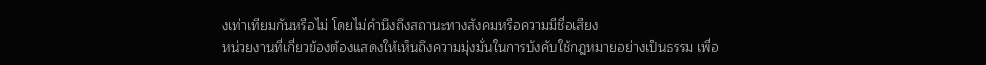งเท่าเทียมกันหรือไม่ โดยไม่คำนึงถึงสถานะทางสังคมหรือความมีชื่อเสียง
หน่วยงานที่เกี่ยวข้องต้องแสดงให้เห็นถึงความมุ่งมั่นในการบังคับใช้กฎหมายอย่างเป็นธรรม เพื่อ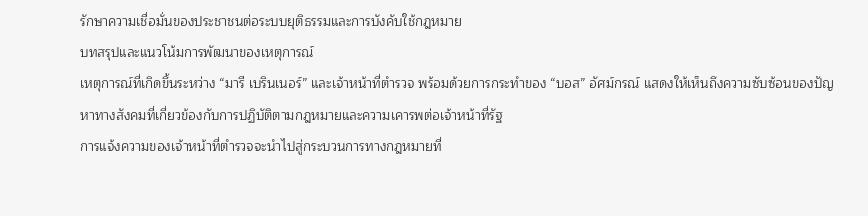รักษาความเชื่อมั่นของประชาชนต่อระบบยุติธรรมและการบังคับใช้กฎหมาย
บทสรุปและแนวโน้มการพัฒนาของเหตุการณ์
เหตุการณ์ที่เกิดขึ้นระหว่าง “มารี เบรินเนอร์” และเจ้าหน้าที่ตำรวจ พร้อมด้วยการกระทำของ “บอส” อัศม์กรณ์ แสดงให้เห็นถึงความซับซ้อนของปัญหาทางสังคมที่เกี่ยวข้องกับการปฏิบัติตามกฎหมายและความเคารพต่อเจ้าหน้าที่รัฐ
การแจ้งความของเจ้าหน้าที่ตำรวจจะนำไปสู่กระบวนการทางกฎหมายที่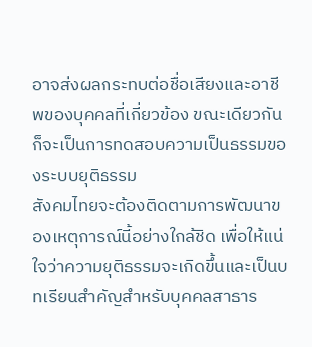อาจส่งผลกระทบต่อชื่อเสียงและอาชีพของบุคคลที่เกี่ยวข้อง ขณะเดียวกันก็จะเป็นการทดสอบความเป็นธรรมของระบบยุติธรรม
สังคมไทยจะต้องติดตามการพัฒนาของเหตุการณ์นี้อย่างใกล้ชิด เพื่อให้แน่ใจว่าความยุติธรรมจะเกิดขึ้นและเป็นบทเรียนสำคัญสำหรับบุคคลสาธาร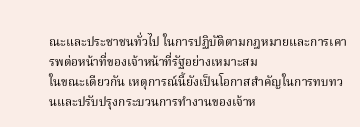ณะและประชาชนทั่วไป ในการปฏิบัติตามกฎหมายและการเคารพต่อหน้าที่ของเจ้าหน้าที่รัฐอย่างเหมาะสม
ในขณะเดียวกัน เหตุการณ์นี้ยังเป็นโอกาสสำคัญในการทบทวนและปรับปรุงกระบวนการทำงานของเจ้าห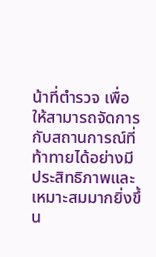น้าที่ตำรวจ เพื่อให้สามารถจัดการกับสถานการณ์ที่ท้าทายได้อย่างมีประสิทธิภาพและเหมาะสมมากยิ่งขึ้น